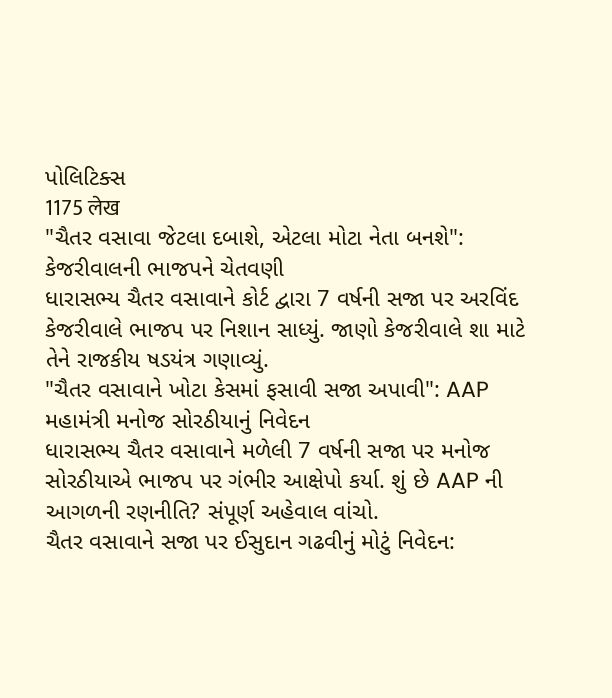પોલિટિક્સ
1175 लेख
"ચૈતર વસાવા જેટલા દબાશે, એટલા મોટા નેતા બનશે": કેજરીવાલની ભાજપને ચેતવણી
ધારાસભ્ય ચૈતર વસાવાને કોર્ટ દ્વારા 7 વર્ષની સજા પર અરવિંદ કેજરીવાલે ભાજપ પર નિશાન સાધ્યું. જાણો કેજરીવાલે શા માટે તેને રાજકીય ષડયંત્ર ગણાવ્યું.
"ચૈતર વસાવાને ખોટા કેસમાં ફસાવી સજા અપાવી": AAP મહામંત્રી મનોજ સોરઠીયાનું નિવેદન
ધારાસભ્ય ચૈતર વસાવાને મળેલી 7 વર્ષની સજા પર મનોજ સોરઠીયાએ ભાજપ પર ગંભીર આક્ષેપો કર્યા. શું છે AAP ની આગળની રણનીતિ? સંપૂર્ણ અહેવાલ વાંચો.
ચૈતર વસાવાને સજા પર ઈસુદાન ગઢવીનું મોટું નિવેદન: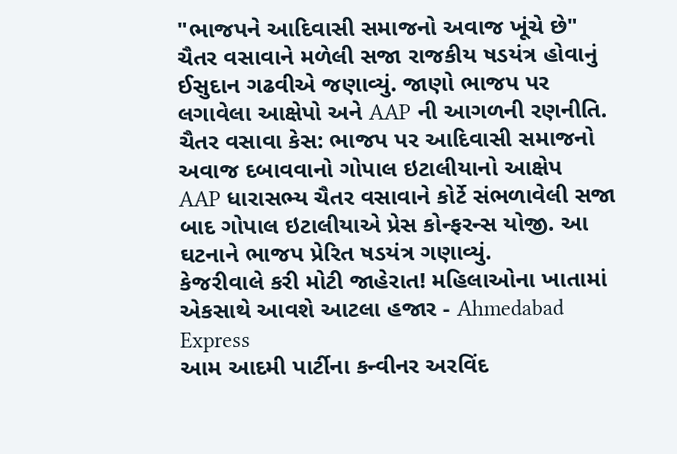"ભાજપને આદિવાસી સમાજનો અવાજ ખૂંચે છે"
ચૈતર વસાવાને મળેલી સજા રાજકીય ષડયંત્ર હોવાનું ઈસુદાન ગઢવીએ જણાવ્યું. જાણો ભાજપ પર લગાવેલા આક્ષેપો અને AAP ની આગળની રણનીતિ.
ચૈતર વસાવા કેસ: ભાજપ પર આદિવાસી સમાજનો અવાજ દબાવવાનો ગોપાલ ઇટાલીયાનો આક્ષેપ
AAP ધારાસભ્ય ચૈતર વસાવાને કોર્ટે સંભળાવેલી સજા બાદ ગોપાલ ઇટાલીયાએ પ્રેસ કોન્ફરન્સ યોજી. આ ઘટનાને ભાજપ પ્રેરિત ષડયંત્ર ગણાવ્યું.
કેજરીવાલે કરી મોટી જાહેરાત! મહિલાઓના ખાતામાં એકસાથે આવશે આટલા હજાર - Ahmedabad Express
આમ આદમી પાર્ટીના કન્વીનર અરવિંદ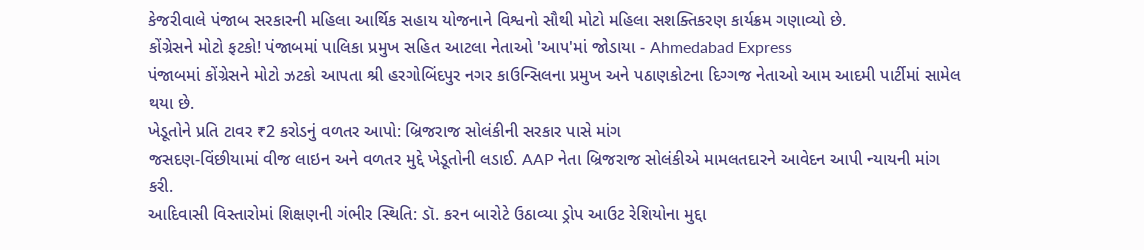કેજરીવાલે પંજાબ સરકારની મહિલા આર્થિક સહાય યોજનાને વિશ્વનો સૌથી મોટો મહિલા સશક્તિકરણ કાર્યક્રમ ગણાવ્યો છે.
કોંગ્રેસને મોટો ફટકો! પંજાબમાં પાલિકા પ્રમુખ સહિત આટલા નેતાઓ 'આપ'માં જોડાયા - Ahmedabad Express
પંજાબમાં કોંગ્રેસને મોટો ઝટકો આપતા શ્રી હરગોબિંદપુર નગર કાઉન્સિલના પ્રમુખ અને પઠાણકોટના દિગ્ગજ નેતાઓ આમ આદમી પાર્ટીમાં સામેલ થયા છે.
ખેડૂતોને પ્રતિ ટાવર ₹2 કરોડનું વળતર આપો: બ્રિજરાજ સોલંકીની સરકાર પાસે માંગ
જસદણ-વિંછીયામાં વીજ લાઇન અને વળતર મુદ્દે ખેડૂતોની લડાઈ. AAP નેતા બ્રિજરાજ સોલંકીએ મામલતદારને આવેદન આપી ન્યાયની માંગ કરી.
આદિવાસી વિસ્તારોમાં શિક્ષણની ગંભીર સ્થિતિ: ડૉ. કરન બારોટે ઉઠાવ્યા ડ્રોપ આઉટ રેશિયોના મુદ્દા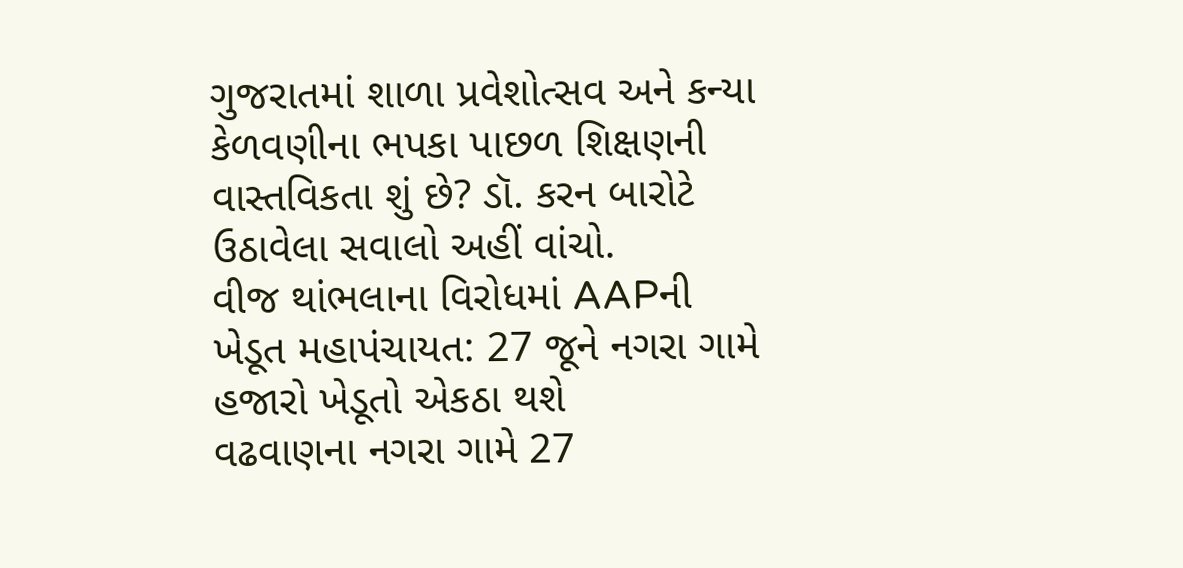ગુજરાતમાં શાળા પ્રવેશોત્સવ અને કન્યા કેળવણીના ભપકા પાછળ શિક્ષણની વાસ્તવિકતા શું છે? ડૉ. કરન બારોટે ઉઠાવેલા સવાલો અહીં વાંચો.
વીજ થાંભલાના વિરોધમાં AAPની ખેડૂત મહાપંચાયત: 27 જૂને નગરા ગામે હજારો ખેડૂતો એકઠા થશે
વઢવાણના નગરા ગામે 27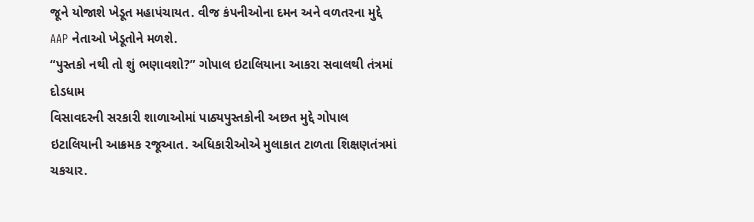જૂને યોજાશે ખેડૂત મહાપંચાયત. વીજ કંપનીઓના દમન અને વળતરના મુદ્દે AAP નેતાઓ ખેડૂતોને મળશે.
“પુસ્તકો નથી તો શું ભણાવશો?” ગોપાલ ઇટાલિયાના આકરા સવાલથી તંત્રમાં દોડધામ
વિસાવદરની સરકારી શાળાઓમાં પાઠ્યપુસ્તકોની અછત મુદ્દે ગોપાલ ઇટાલિયાની આક્રમક રજૂઆત. અધિકારીઓએ મુલાકાત ટાળતા શિક્ષણતંત્રમાં ચકચાર.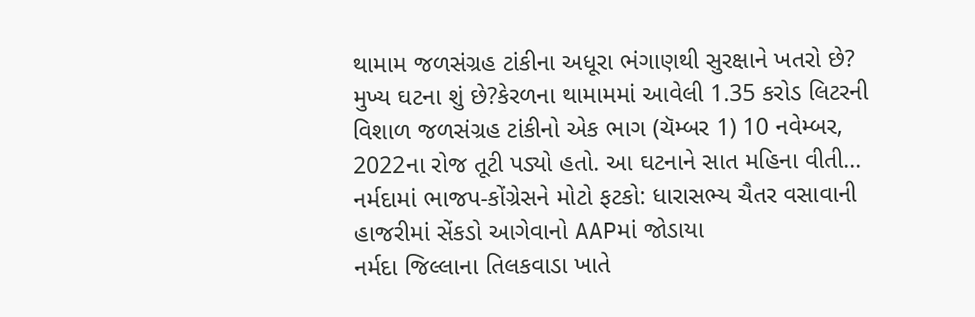થામામ જળસંગ્રહ ટાંકીના અધૂરા ભંગાણથી સુરક્ષાને ખતરો છે?
મુખ્ય ઘટના શું છે?કેરળના થામામમાં આવેલી 1.35 કરોડ લિટરની વિશાળ જળસંગ્રહ ટાંકીનો એક ભાગ (ચૅમ્બર 1) 10 નવેમ્બર, 2022ના રોજ તૂટી પડ્યો હતો. આ ઘટનાને સાત મહિના વીતી...
નર્મદામાં ભાજપ-કોંગ્રેસને મોટો ફટકો: ધારાસભ્ય ચૈતર વસાવાની હાજરીમાં સેંકડો આગેવાનો AAPમાં જોડાયા
નર્મદા જિલ્લાના તિલકવાડા ખાતે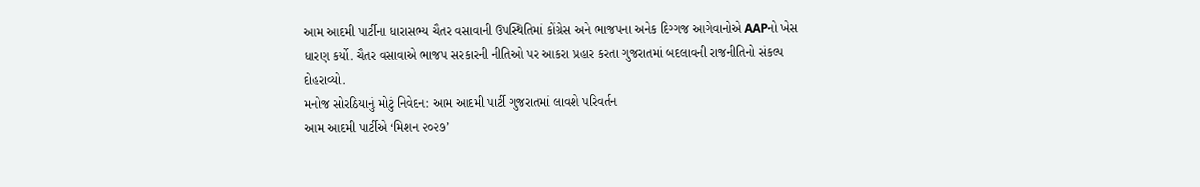આમ આદમી પાર્ટીના ધારાસભ્ય ચૈતર વસાવાની ઉપસ્થિતિમાં કોંગ્રેસ અને ભાજપના અનેક દિગ્ગજ આગેવાનોએ AAPનો ખેસ ધારણ કર્યો. ચૈતર વસાવાએ ભાજપ સરકારની નીતિઓ પર આકરા પ્રહાર કરતા ગુજરાતમાં બદલાવની રાજનીતિનો સંકલ્પ દોહરાવ્યો.
મનોજ સોરઠિયાનું મોટું નિવેદન: આમ આદમી પાર્ટી ગુજરાતમાં લાવશે પરિવર્તન
આમ આદમી પાર્ટીએ ‘મિશન ૨૦૨૭’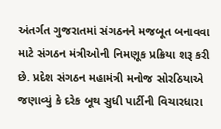અંતર્ગત ગુજરાતમાં સંગઠનને મજબૂત બનાવવા માટે સંગઠન મંત્રીઓની નિમણૂક પ્રક્રિયા શરૂ કરી છે. પ્રદેશ સંગઠન મહામંત્રી મનોજ સોરઠિયાએ જણાવ્યું કે દરેક બૂથ સુધી પાર્ટીની વિચારધારા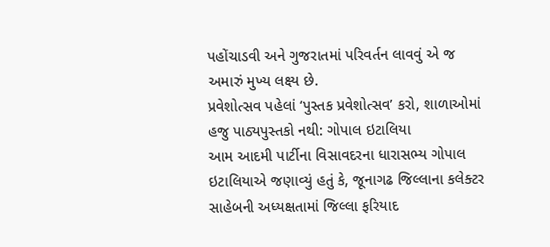પહોંચાડવી અને ગુજરાતમાં પરિવર્તન લાવવું એ જ અમારું મુખ્ય લક્ષ્ય છે.
પ્રવેશોત્સવ પહેલાં ‘પુસ્તક પ્રવેશોત્સવ’ કરો, શાળાઓમાં હજુ પાઠ્યપુસ્તકો નથી: ગોપાલ ઇટાલિયા
આમ આદમી પાર્ટીના વિસાવદરના ધારાસભ્ય ગોપાલ ઇટાલિયાએ જણાવ્યું હતું કે, જૂનાગઢ જિલ્લાના કલેક્ટર સાહેબની અધ્યક્ષતામાં જિલ્લા ફરિયાદ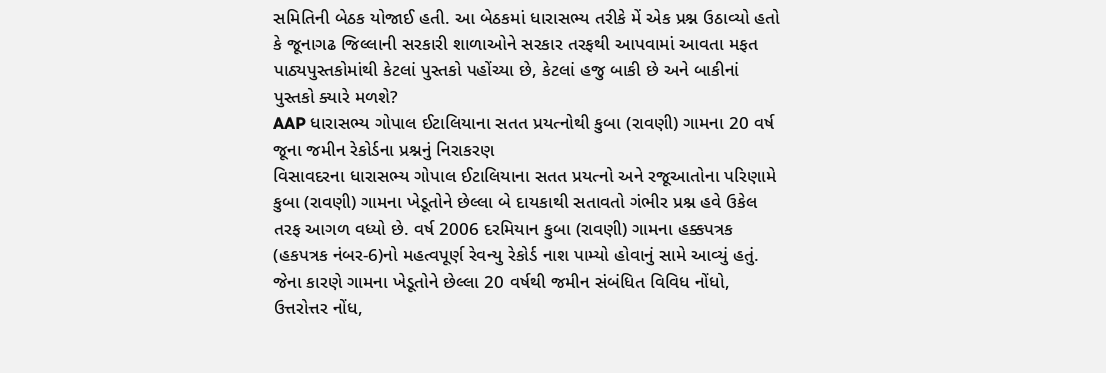સમિતિની બેઠક યોજાઈ હતી. આ બેઠકમાં ધારાસભ્ય તરીકે મેં એક પ્રશ્ન ઉઠાવ્યો હતો કે જૂનાગઢ જિલ્લાની સરકારી શાળાઓને સરકાર તરફથી આપવામાં આવતા મફત પાઠ્યપુસ્તકોમાંથી કેટલાં પુસ્તકો પહોંચ્યા છે, કેટલાં હજુ બાકી છે અને બાકીનાં પુસ્તકો ક્યારે મળશે?
AAP ધારાસભ્ય ગોપાલ ઈટાલિયાના સતત પ્રયત્નોથી કુબા (રાવણી) ગામના 20 વર્ષ જૂના જમીન રેકોર્ડના પ્રશ્નનું નિરાકરણ
વિસાવદરના ધારાસભ્ય ગોપાલ ઈટાલિયાના સતત પ્રયત્નો અને રજૂઆતોના પરિણામે કુબા (રાવણી) ગામના ખેડૂતોને છેલ્લા બે દાયકાથી સતાવતો ગંભીર પ્રશ્ન હવે ઉકેલ તરફ આગળ વધ્યો છે. વર્ષ 2006 દરમિયાન કુબા (રાવણી) ગામના હક્કપત્રક (હકપત્રક નંબર-6)નો મહત્વપૂર્ણ રેવન્યુ રેકોર્ડ નાશ પામ્યો હોવાનું સામે આવ્યું હતું. જેના કારણે ગામના ખેડૂતોને છેલ્લા 20 વર્ષથી જમીન સંબંધિત વિવિધ નોંધો, ઉત્તરોત્તર નોંધ,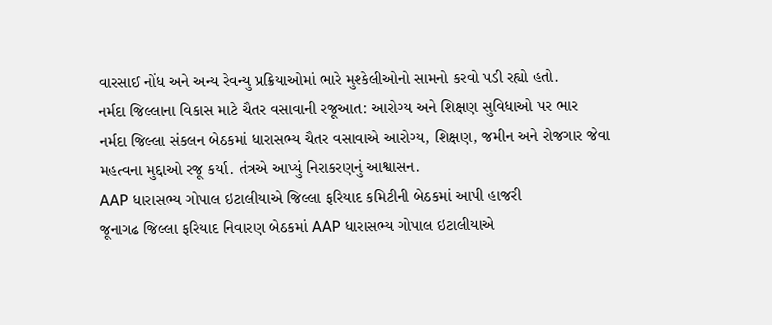વારસાઈ નોંધ અને અન્ય રેવન્યુ પ્રક્રિયાઓમાં ભારે મુશ્કેલીઓનો સામનો કરવો પડી રહ્યો હતો.
નર્મદા જિલ્લાના વિકાસ માટે ચૈતર વસાવાની રજૂઆત: આરોગ્ય અને શિક્ષણ સુવિધાઓ પર ભાર
નર્મદા જિલ્લા સંકલન બેઠકમાં ધારાસભ્ય ચૈતર વસાવાએ આરોગ્ય, શિક્ષણ, જમીન અને રોજગાર જેવા મહત્વના મુદ્દાઓ રજૂ કર્યા. તંત્રએ આપ્યું નિરાકરણનું આશ્વાસન.
AAP ધારાસભ્ય ગોપાલ ઇટાલીયાએ જિલ્લા ફરિયાદ કમિટીની બેઠકમાં આપી હાજરી
જૂનાગઢ જિલ્લા ફરિયાદ નિવારણ બેઠકમાં AAP ધારાસભ્ય ગોપાલ ઇટાલીયાએ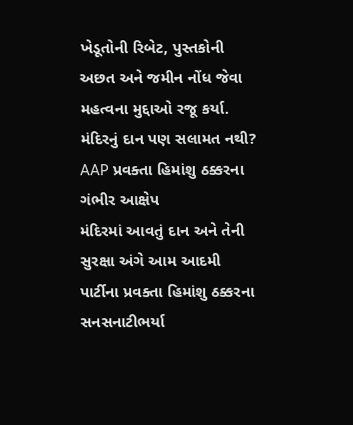ખેડૂતોની રિબેટ, પુસ્તકોની અછત અને જમીન નોંધ જેવા મહત્વના મુદ્દાઓ રજૂ કર્યા.
મંદિરનું દાન પણ સલામત નથી? AAP પ્રવક્તા હિમાંશુ ઠક્કરના ગંભીર આક્ષેપ
મંદિરમાં આવતું દાન અને તેની સુરક્ષા અંગે આમ આદમી પાર્ટીના પ્રવક્તા હિમાંશુ ઠક્કરના સનસનાટીભર્યા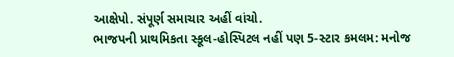આક્ષેપો. સંપૂર્ણ સમાચાર અહીં વાંચો.
ભાજપની પ્રાથમિકતા સ્કૂલ-હોસ્પિટલ નહીં પણ 5-સ્ટાર કમલમ: મનોજ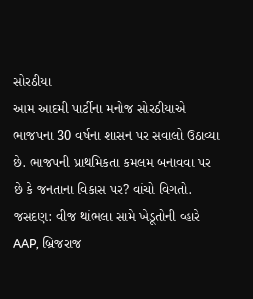સોરઠીયા
આમ આદમી પાર્ટીના મનોજ સોરઠીયાએ ભાજપના 30 વર્ષના શાસન પર સવાલો ઉઠાવ્યા છે. ભાજપની પ્રાથમિકતા કમલમ બનાવવા પર છે કે જનતાના વિકાસ પર? વાંચો વિગતો.
જસદણ: વીજ થાંભલા સામે ખેડૂતોની વ્હારે AAP, બ્રિજરાજ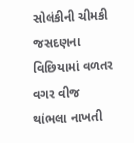સોલંકીની ચીમકી
જસદણના વિછિયામાં વળતર વગર વીજ થાંભલા નાખતી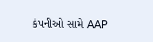કંપનીઓ સામે AAP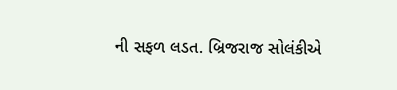ની સફળ લડત. બ્રિજરાજ સોલંકીએ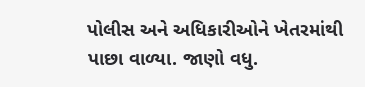પોલીસ અને અધિકારીઓને ખેતરમાંથી પાછા વાળ્યા. જાણો વધુ.